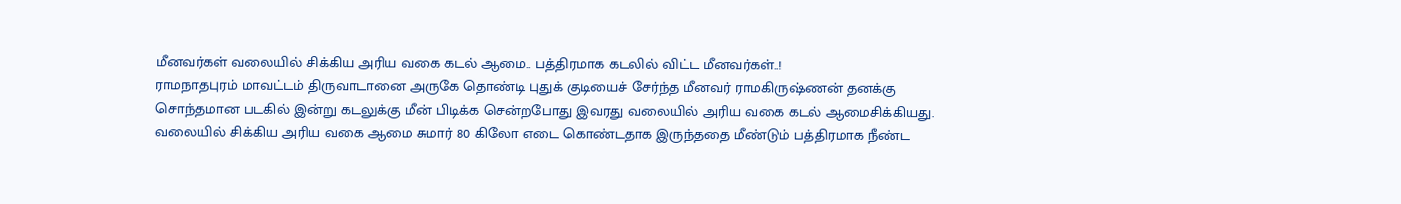மீனவர்கள் வலையில் சிக்கிய அரிய வகை கடல் ஆமை.. பத்திரமாக கடலில் விட்ட மீனவர்கள்..!
ராமநாதபுரம் மாவட்டம் திருவாடானை அருகே தொண்டி புதுக் குடியைச் சேர்ந்த மீனவர் ராமகிருஷ்ணன் தனக்கு சொந்தமான படகில் இன்று கடலுக்கு மீன் பிடிக்க சென்றபோது இவரது வலையில் அரிய வகை கடல் ஆமைசிக்கியது.
வலையில் சிக்கிய அரிய வகை ஆமை சுமார் 80 கிலோ எடை கொண்டதாக இருந்ததை மீண்டும் பத்திரமாக நீண்ட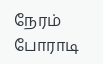நேரம் போராடி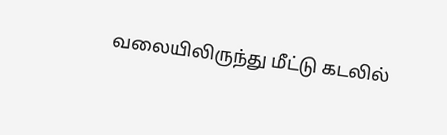வலையிலிருந்து மீட்டு கடலில்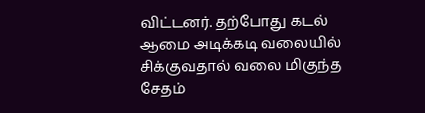விட்டனர். தற்போது கடல் ஆமை அடிக்கடி வலையில் சிக்குவதால் வலை மிகுந்த சேதம்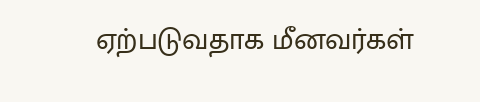ஏற்படுவதாக மீனவர்கள்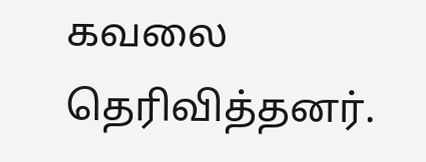கவலை தெரிவித்தனர்.